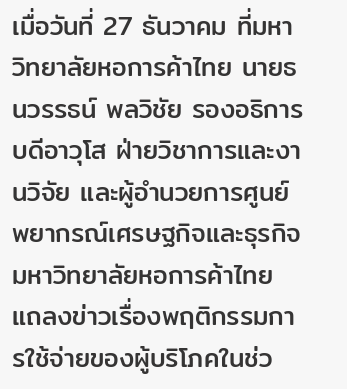เมื่อวันที่ 27 ธันวาคม ที่มหาวิทยาลัยหอการค้าไทย นายธนวรรธน์ พลวิชัย รองอธิการบดีอาวุโส ฝ่ายวิชาการและงานวิจัย และผู้อำนวยการศูนย์พยากรณ์เศรษฐกิจและธุรกิจ มหาวิทยาลัยหอการค้าไทย แถลงข่าวเรื่องพฤติกรรมการใช้จ่ายของผู้บริโภคในช่ว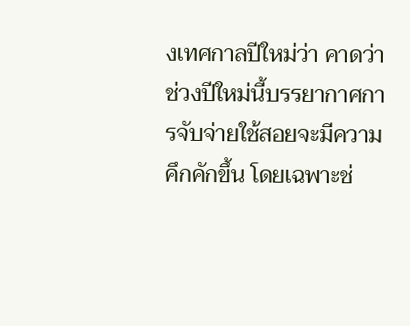งเทศกาลปีใหม่ว่า คาดว่าช่วงปีใหม่นี้บรรยากาศการจับจ่ายใช้สอยจะมีความคึกคักขึ้น โดยเฉพาะช่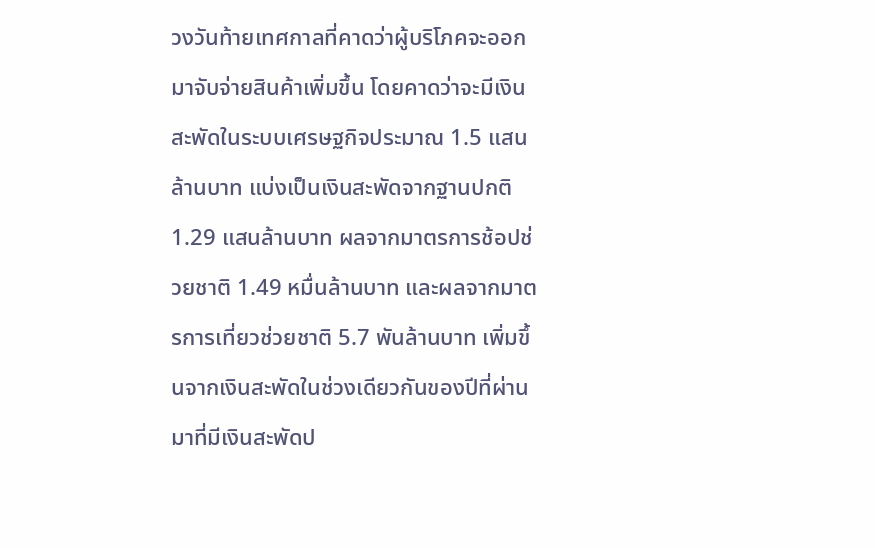วงวันท้ายเทศกาลที่คาดว่าผู้บริโภคจะออกมาจับจ่ายสินค้าเพิ่มขึ้น โดยคาดว่าจะมีเงินสะพัดในระบบเศรษฐกิจประมาณ 1.5 แสนล้านบาท แบ่งเป็นเงินสะพัดจากฐานปกติ 1.29 แสนล้านบาท ผลจากมาตรการช้อปช่วยชาติ 1.49 หมื่นล้านบาท และผลจากมาตรการเที่ยวช่วยชาติ 5.7 พันล้านบาท เพิ่มขึ้นจากเงินสะพัดในช่วงเดียวกันของปีที่ผ่านมาที่มีเงินสะพัดป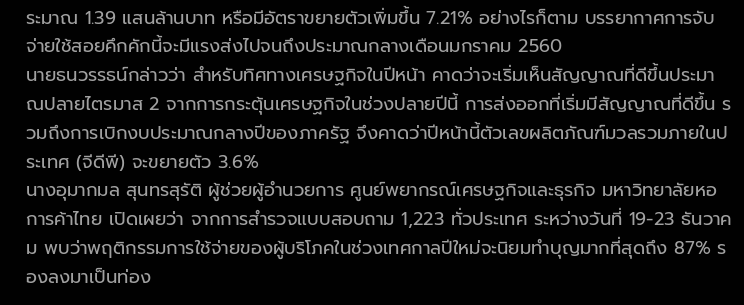ระมาณ 1.39 แสนล้านบาท หรือมีอัตราขยายตัวเพิ่มขึ้น 7.21% อย่างไรก็ตาม บรรยากาศการจับจ่ายใช้สอยคึกคักนี้จะมีแรงส่งไปจนถึงประมาณกลางเดือนมกราคม 2560
นายธนวรรธน์กล่าวว่า สำหรับทิศทางเศรษฐกิจในปีหน้า คาดว่าจะเริ่มเห็นสัญญาณที่ดีขึ้นประมาณปลายไตรมาส 2 จากการกระตุ้นเศรษฐกิจในช่วงปลายปีนี้ การส่งออกที่เริ่มมีสัญญาณที่ดีขึ้น รวมถึงการเบิกงบประมาณกลางปีของภาครัฐ จึงคาดว่าปีหน้านี้ตัวเลขผลิตภัณฑ์มวลรวมภายในประเทศ (จีดีพี) จะขยายตัว 3.6%
นางอุมากมล สุนทรสุรัติ ผู้ช่วยผู้อำนวยการ ศูนย์พยากรณ์เศรษฐกิจและธุรกิจ มหาวิทยาลัยหอการค้าไทย เปิดเผยว่า จากการสำรวจแบบสอบถาม 1,223 ทั่วประเทศ ระหว่างวันที่ 19-23 ธันวาคม พบว่าพฤติกรรมการใช้จ่ายของผู้บริโภคในช่วงเทศกาลปีใหม่จะนิยมทำบุญมากที่สุดถึง 87% รองลงมาเป็นท่อง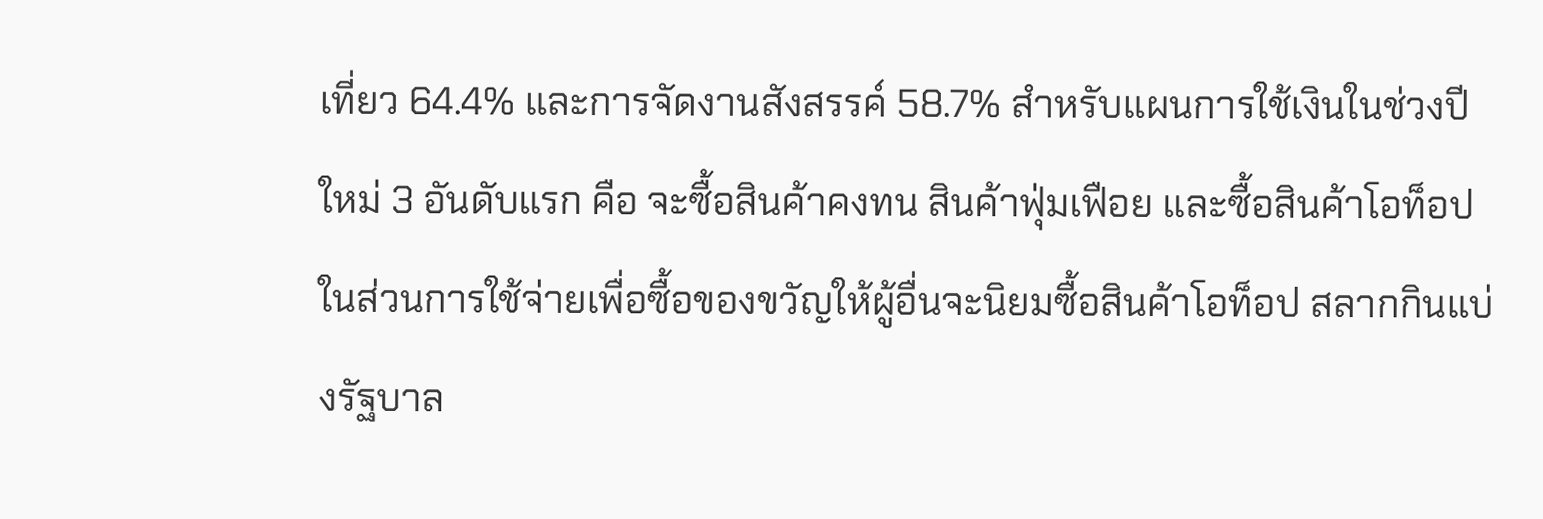เที่ยว 64.4% และการจัดงานสังสรรค์ 58.7% สำหรับแผนการใช้เงินในช่วงปีใหม่ 3 อันดับแรก คือ จะซื้อสินค้าคงทน สินค้าฟุ่มเฟือย และซื้อสินค้าโอท็อป ในส่วนการใช้จ่ายเพื่อซื้อของขวัญให้ผู้อื่นจะนิยมซื้อสินค้าโอท็อป สลากกินแบ่งรัฐบาล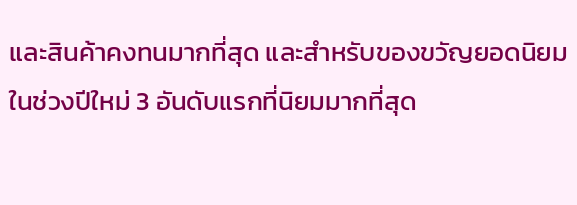และสินค้าคงทนมากที่สุด และสำหรับของขวัญยอดนิยมในช่วงปีใหม่ 3 อันดับแรกที่นิยมมากที่สุด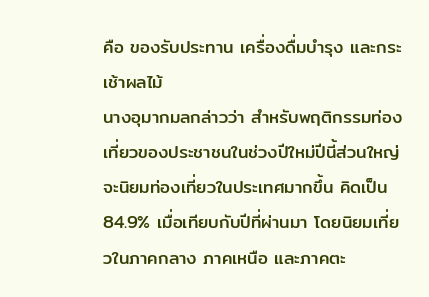คือ ของรับประทาน เครื่องดื่มบำรุง และกระเช้าผลไม้
นางอุมากมลกล่าวว่า สำหรับพฤติกรรมท่องเที่ยวของประชาชนในช่วงปีใหม่ปีนี้ส่วนใหญ่จะนิยมท่องเที่ยวในประเทศมากขึ้น คิดเป็น 84.9% เมื่อเทียบกับปีที่ผ่านมา โดยนิยมเที่ยวในภาคกลาง ภาคเหนือ และภาคตะ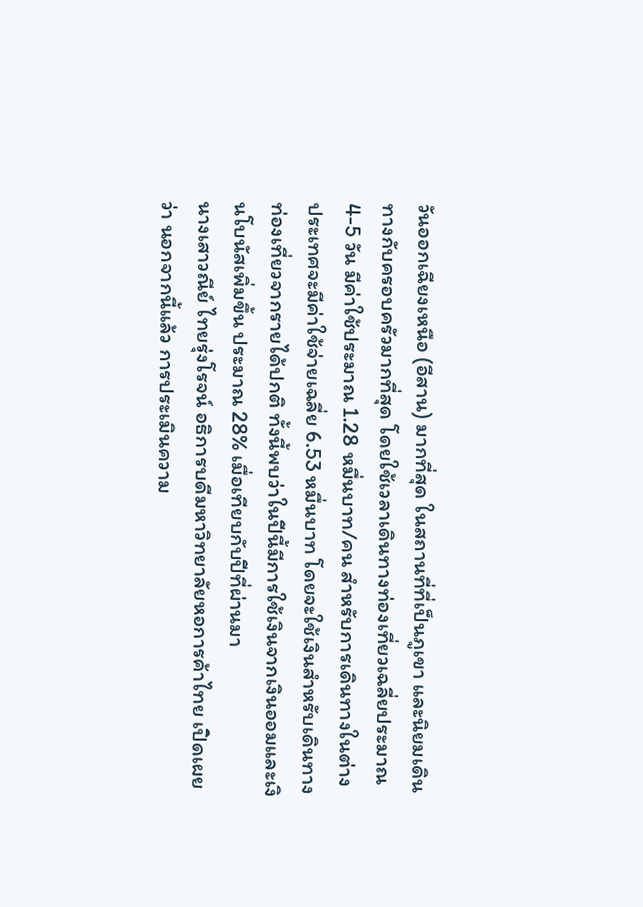วันออกเฉียงเหนือ (อีสาน) มากที่สุด ในสถานที่ที่เป็นภูเขา และนิยมเดินทางกับครอบครัวมากที่สุด โดยใช้เวลาเดินทางท่องเที่ยวเฉลี่ยประมาณ 4-5 วัน มีค่าใช้ประมาณ 1.28 หมื่นบาท/คน สำหรับการเดินทางในต่างประเทศจะมีค่าใช้จ่ายเฉลี่ย 6.53 หมื่นบาท โดยจะใช้เงินสำหรับเดินทางท่องเที่ยวจากรายได้ปกติ ทั้งนี้พบว่าในปีนี้มีการใช้เงินจากเงินออมและเงินโบนัสเพิ่มขึ้น ประมาณ 28% เมื่อเทียบกับปีที่ผ่านมา
นางเสาวณีย์ ไทยรุ่งโรจน์ อธิการบดีมหาวิทยาลัยหอการค้าไทย เปิดเผยว่า นอกจากนี้แล้ว การประเมินความ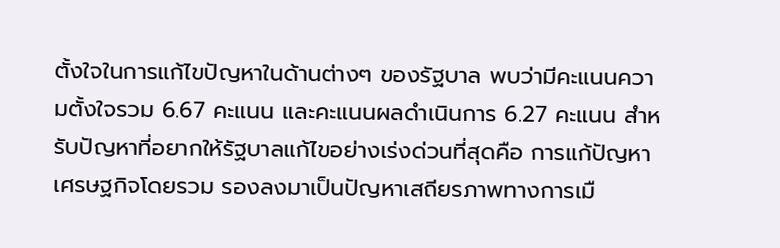ตั้งใจในการแก้ไขปัญหาในด้านต่างๆ ของรัฐบาล พบว่ามีคะแนนความตั้งใจรวม 6.67 คะแนน และคะแนนผลดำเนินการ 6.27 คะแนน สำหรับปัญหาที่อยากให้รัฐบาลแก้ไขอย่างเร่งด่วนที่สุดคือ การแก้ปัญหาเศรษฐกิจโดยรวม รองลงมาเป็นปัญหาเสถียรภาพทางการเมื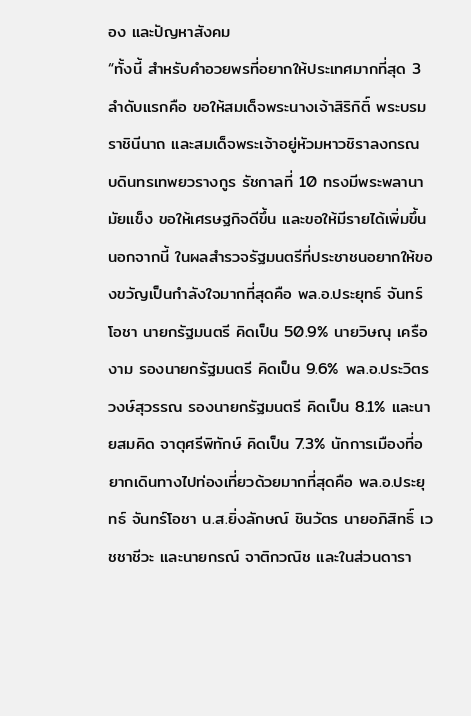อง และปัญหาสังคม
“ทั้งนี้ สำหรับคำอวยพรที่อยากให้ประเทศมากที่สุด 3 ลำดับแรกคือ ขอให้สมเด็จพระนางเจ้าสิริกิติ์ พระบรมราชินีนาถ และสมเด็จพระเจ้าอยู่หัวมหาวชิราลงกรณ บดินทรเทพยวรางกูร รัชกาลที่ 10 ทรงมีพระพลานามัยแข็ง ขอให้เศรษฐกิจดีขึ้น และขอให้มีรายได้เพิ่มขึ้น นอกจากนี้ ในผลสำรวจรัฐมนตรีที่ประชาชนอยากให้ของขวัญเป็นกำลังใจมากที่สุดคือ พล.อ.ประยุทธ์ จันทร์โอชา นายกรัฐมนตรี คิดเป็น 50.9% นายวิษณุ เครืองาม รองนายกรัฐมนตรี คิดเป็น 9.6% พล.อ.ประวิตร วงษ์สุวรรณ รองนายกรัฐมนตรี คิดเป็น 8.1% และนายสมคิด จาตุศรีพิทักษ์ คิดเป็น 7.3% นักการเมืองที่อยากเดินทางไปท่องเที่ยวด้วยมากที่สุดคือ พล.อ.ประยุทธ์ จันทร์โอชา น.ส.ยิ่งลักษณ์ ชินวัตร นายอภิสิทธิ์ เวชชาชีวะ และนายกรณ์ จาติกวณิช และในส่วนดารา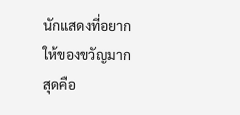นักแสดงที่อยากให้ของขวัญมากสุดคือ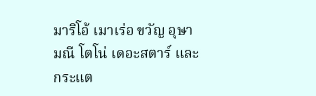มาริโอ้ เมาเร่อ ขวัญ อุษามณี โตโน่ เดอะสตาร์ และกระแต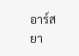อาร์สยา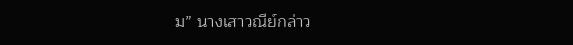ม” นางเสาวณีย์กล่าว